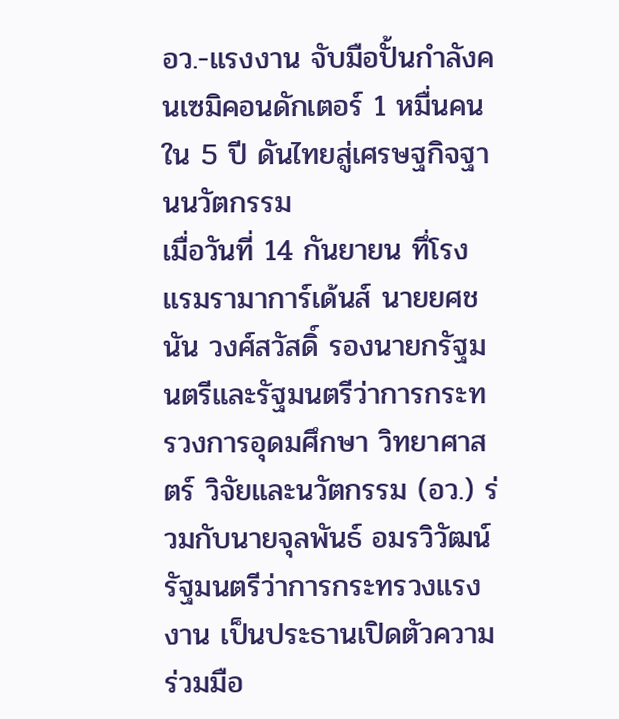อว.-แรงงาน จับมือปั้นกำลังคนเซมิคอนดักเตอร์ 1 หมื่นคนใน 5 ปี ดันไทยสู่เศรษฐกิจฐานนวัตกรรม
เมื่อวันที่ 14 กันยายน ทึ่โรงแรมรามาการ์เด้นส์ นายยศชนัน วงศ์สวัสดิ์ รองนายกรัฐมนตรีและรัฐมนตรีว่าการกระทรวงการอุดมศึกษา วิทยาศาสตร์ วิจัยและนวัตกรรม (อว.) ร่วมกับนายจุลพันธ์ อมรวิวัฒน์ รัฐมนตรีว่าการกระทรวงแรงงาน เป็นประธานเปิดตัวความร่วมมือ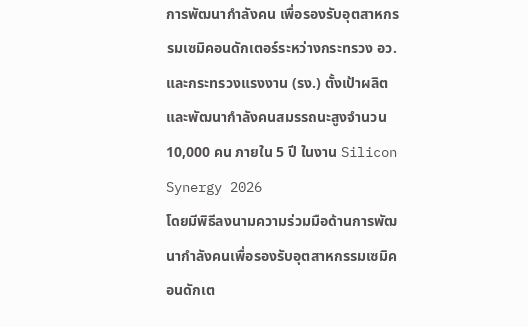การพัฒนากำลังคน เพื่อรองรับอุตสาหกรรมเซมิคอนดักเตอร์ระหว่างกระทรวง อว. และกระทรวงแรงงาน (รง.) ตั้งเป้าผลิตและพัฒนากำลังคนสมรรถนะสูงจำนวน 10,000 คน ภายใน 5 ปี ในงาน Silicon Synergy 2026
โดยมีพิธีลงนามความร่วมมือด้านการพัฒนากำลังคนเพื่อรองรับอุตสาหกรรมเซมิคอนดักเต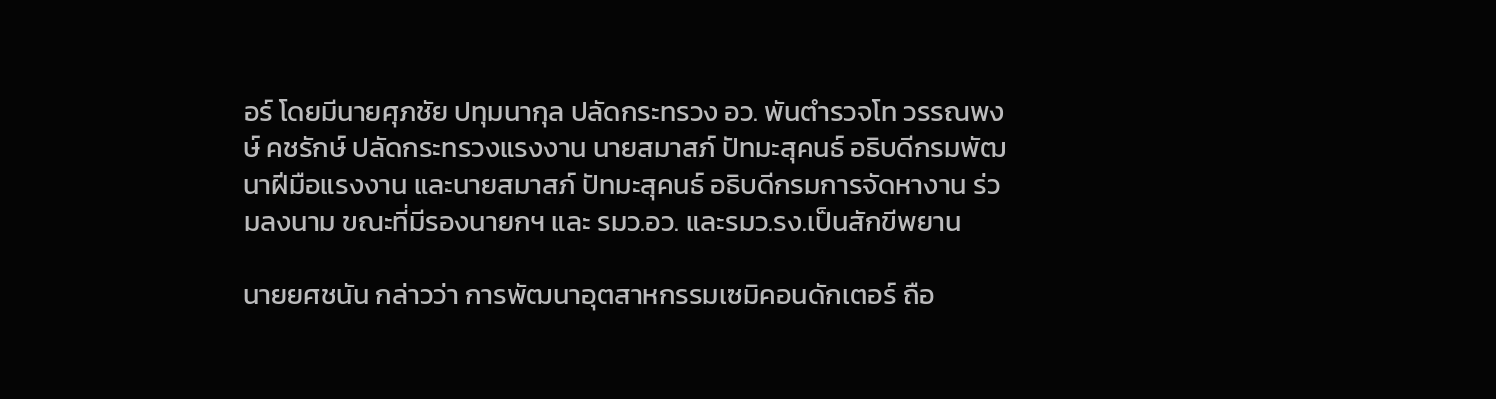อร์ โดยมีนายศุภชัย ปทุมนากุล ปลัดกระทรวง อว. พันตำรวจโท วรรณพงษ์ คชรักษ์ ปลัดกระทรวงแรงงาน นายสมาสภ์ ปัทมะสุคนธ์ อธิบดีกรมพัฒนาฝีมือแรงงาน และนายสมาสภ์ ปัทมะสุคนธ์ อธิบดีกรมการจัดหางาน ร่วมลงนาม ขณะที่มีรองนายกฯ และ รมว.อว. และรมว.รง.เป็นสักขีพยาน

นายยศชนัน กล่าวว่า การพัฒนาอุตสาหกรรมเซมิคอนดักเตอร์ ถือ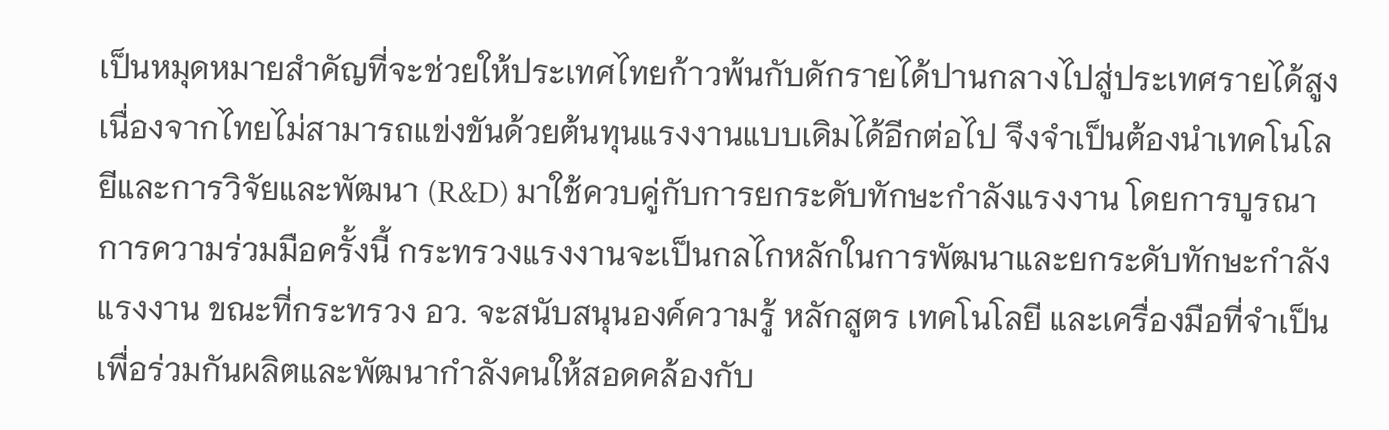เป็นหมุดหมายสำคัญที่จะช่วยให้ประเทศไทยก้าวพ้นกับดักรายได้ปานกลางไปสู่ประเทศรายได้สูง เนื่องจากไทยไม่สามารถแข่งขันด้วยต้นทุนแรงงานแบบเดิมได้อีกต่อไป จึงจำเป็นต้องนำเทคโนโลยีและการวิจัยและพัฒนา (R&D) มาใช้ควบคู่กับการยกระดับทักษะกำลังแรงงาน โดยการบูรณาการความร่วมมือครั้งนี้ กระทรวงแรงงานจะเป็นกลไกหลักในการพัฒนาและยกระดับทักษะกำลังแรงงาน ขณะที่กระทรวง อว. จะสนับสนุนองค์ความรู้ หลักสูตร เทคโนโลยี และเครื่องมือที่จำเป็น เพื่อร่วมกันผลิตและพัฒนากำลังคนให้สอดคล้องกับ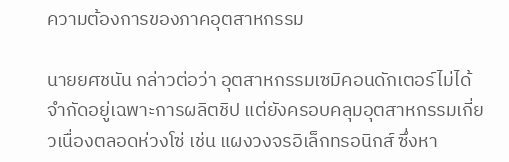ความต้องการของภาคอุตสาหกรรม

นายยศชนัน กล่าวต่อว่า อุตสาหกรรมเซมิคอนดักเตอร์ไม่ได้จำกัดอยู่เฉพาะการผลิตชิป แต่ยังครอบคลุมอุตสาหกรรมเกี่ยวเนื่องตลอดห่วงโซ่ เช่น แผงวงจรอิเล็กทรอนิกส์ ซึ่งหา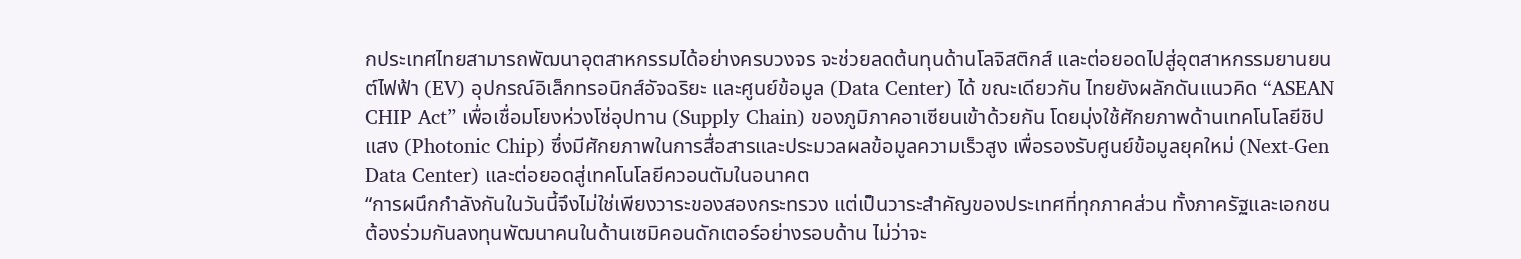กประเทศไทยสามารถพัฒนาอุตสาหกรรมได้อย่างครบวงจร จะช่วยลดต้นทุนด้านโลจิสติกส์ และต่อยอดไปสู่อุตสาหกรรมยานยนต์ไฟฟ้า (EV) อุปกรณ์อิเล็กทรอนิกส์อัจฉริยะ และศูนย์ข้อมูล (Data Center) ได้ ขณะเดียวกัน ไทยยังผลักดันแนวคิด “ASEAN CHIP Act” เพื่อเชื่อมโยงห่วงโซ่อุปทาน (Supply Chain) ของภูมิภาคอาเซียนเข้าด้วยกัน โดยมุ่งใช้ศักยภาพด้านเทคโนโลยีชิปแสง (Photonic Chip) ซึ่งมีศักยภาพในการสื่อสารและประมวลผลข้อมูลความเร็วสูง เพื่อรองรับศูนย์ข้อมูลยุคใหม่ (Next-Gen Data Center) และต่อยอดสู่เทคโนโลยีควอนตัมในอนาคต
“การผนึกกำลังกันในวันนี้จึงไม่ใช่เพียงวาระของสองกระทรวง แต่เป็นวาระสำคัญของประเทศที่ทุกภาคส่วน ทั้งภาครัฐและเอกชน ต้องร่วมกันลงทุนพัฒนาคนในด้านเซมิคอนดักเตอร์อย่างรอบด้าน ไม่ว่าจะ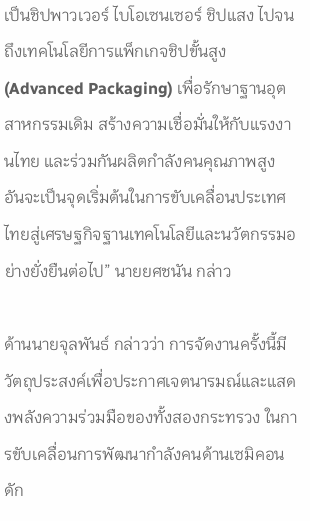เป็นชิปพาวเวอร์ ไบโอเซนเซอร์ ชิปแสง ไปจนถึงเทคโนโลยีการแพ็กเกจชิปขั้นสูง (Advanced Packaging) เพื่อรักษาฐานอุตสาหกรรมเดิม สร้างความเชื่อมั่นให้กับแรงงานไทย และร่วมกันผลิตกำลังคนคุณภาพสูง อันจะเป็นจุดเริ่มต้นในการขับเคลื่อนประเทศไทยสู่เศรษฐกิจฐานเทคโนโลยีและนวัตกรรมอย่างยั่งยืนต่อไป” นายยศชนัน กล่าว

ด้านนายจุลพันธ์ กล่าวว่า การจัดงานครั้งนี้มีวัตถุประสงค์เพื่อประกาศเจตนารมณ์และแสดงพลังความร่วมมือของทั้งสองกระทรวง ในการขับเคลื่อนการพัฒนากำลังคนด้านเซมิคอนดัก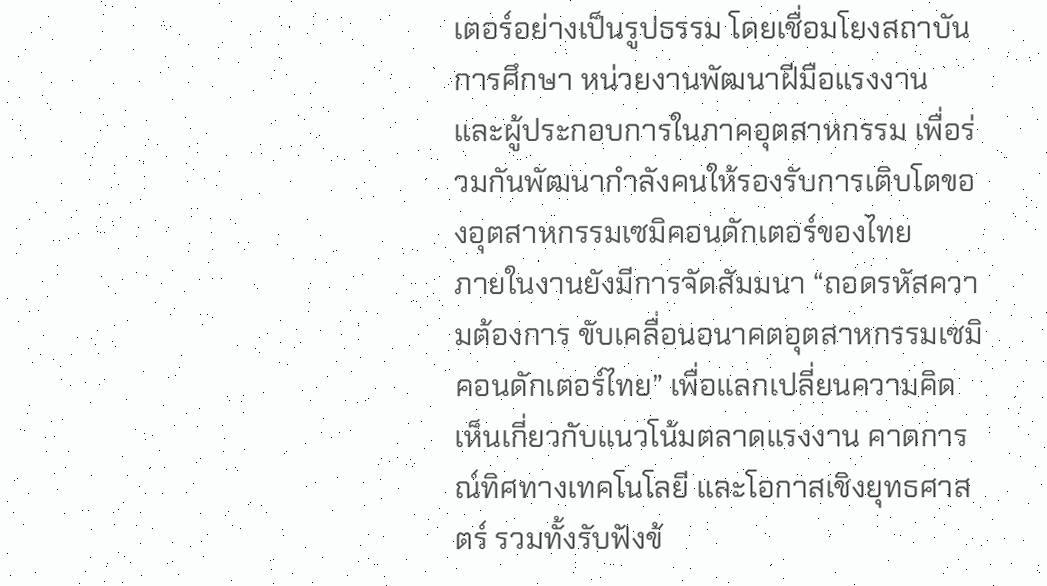เตอร์อย่างเป็นรูปธรรม โดยเชื่อมโยงสถาบันการศึกษา หน่วยงานพัฒนาฝีมือแรงงาน และผู้ประกอบการในภาคอุตสาหกรรม เพื่อร่วมกันพัฒนากำลังคนให้รองรับการเติบโตของอุตสาหกรรมเซมิคอนดักเตอร์ของไทย
ภายในงานยังมีการจัดสัมมนา “ถอดรหัสความต้องการ ขับเคลื่อนอนาคตอุตสาหกรรมเซมิคอนดักเตอร์ไทย” เพื่อแลกเปลี่ยนความคิดเห็นเกี่ยวกับแนวโน้มตลาดแรงงาน คาดการณ์ทิศทางเทคโนโลยี และโอกาสเชิงยุทธศาสตร์ รวมทั้งรับฟังข้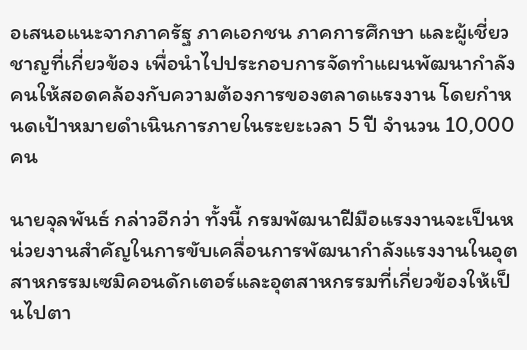อเสนอแนะจากภาครัฐ ภาคเอกชน ภาคการศึกษา และผู้เชี่ยวชาญที่เกี่ยวข้อง เพื่อนำไปประกอบการจัดทำแผนพัฒนากำลังคนให้สอดคล้องกับความต้องการของตลาดแรงงาน โดยกำหนดเป้าหมายดำเนินการภายในระยะเวลา 5 ปี จำนวน 10,000 คน

นายจุลพันธ์ กล่าวอีกว่า ทั้งนี้ กรมพัฒนาฝีมือแรงงานจะเป็นหน่วยงานสำคัญในการขับเคลื่อนการพัฒนากำลังแรงงานในอุตสาหกรรมเซมิคอนดักเตอร์และอุตสาหกรรมที่เกี่ยวข้องให้เป็นไปตา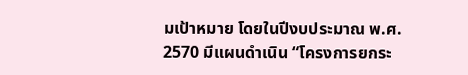มเป้าหมาย โดยในปีงบประมาณ พ.ศ. 2570 มีแผนดำเนิน “โครงการยกระ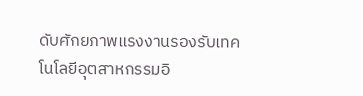ดับศักยภาพแรงงานรองรับเทคโนโลยีอุตสาหกรรมอิ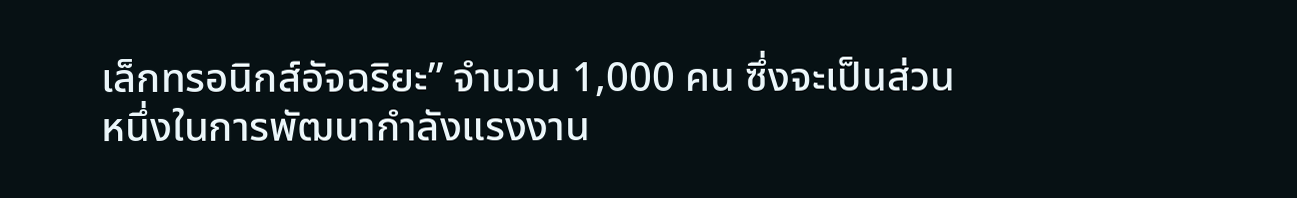เล็กทรอนิกส์อัจฉริยะ” จำนวน 1,000 คน ซึ่งจะเป็นส่วนหนึ่งในการพัฒนากำลังแรงงาน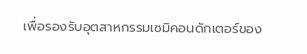เพื่อรองรับอุตสาหกรรมเซมิคอนดักเตอร์ของ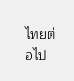ไทยต่อไป